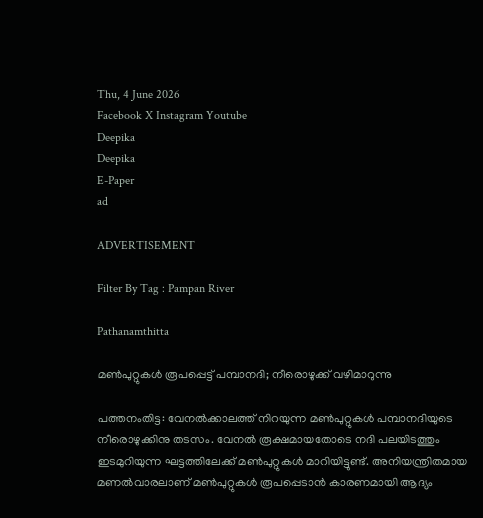Thu, 4 June 2026
Facebook X Instagram Youtube
Deepika
Deepika
E-Paper
ad

ADVERTISEMENT

Filter By Tag : Pampan River

Pathanamthitta

മണ്‍പുറ്റുകള്‍ രൂപപ്പെട്ട് പമ്പാനദി; നീരൊഴുക്ക് വഴിമാറുന്നു

പത്തനംതിട്ട: വേനല്‍ക്കാലത്ത് നിറയുന്ന മണ്‍പുറ്റുകള്‍ പമ്പാനദിയുടെ നീരൊഴുക്കിനു തടസം. വേനല്‍ രൂക്ഷമായതോടെ നദി പലയിടത്തും ഇടമുറിയുന്ന ഘട്ടത്തിലേക്ക് മണ്‍പുറ്റുകള്‍ മാറിയിട്ടുണ്ട്. അനിയന്ത്രിതമായ മണല്‍വാരലാണ് മണ്‍പുറ്റുകള്‍ രൂപപ്പെടാന്‍ കാരണമായി ആദ്യം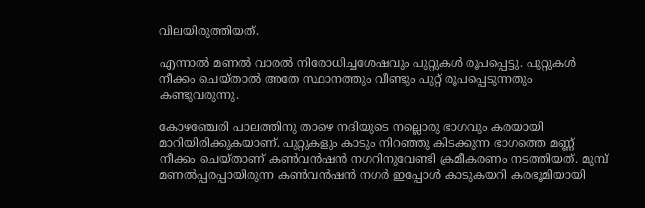വിലയിരുത്തിയത്.

എന്നാല്‍ മണല്‍ വാരല്‍ നിരോധിച്ചശേഷവും പുറ്റുകള്‍ രൂപപ്പെട്ടു. പുറ്റുകള്‍ നീക്കം ചെയ്താല്‍ അതേ സ്ഥാനത്തും വീണ്ടും പുറ്റ് രൂപപ്പെടുന്നതും കണ്ടുവരുന്നു.

കോഴഞ്ചേരി പാലത്തിനു താഴെ നദിയുടെ നല്ലൊരു ഭാഗവും കരയായി മാറിയിരിക്കുകയാണ്. പുറ്റുകളും കാടും നിറഞ്ഞു കിടക്കുന്ന ഭാഗത്തെ മണ്ണ് നീക്കം ചെയ്താണ് കണ്‍വന്‍ഷന്‍ നഗറിനുവേണ്ടി ക്രമീകരണം നടത്തിയത്. മുമ്പ് മണല്‍പ്പരപ്പായിരുന്ന കണ്‍വന്‍ഷന്‍ നഗര്‍ ഇപ്പോള്‍ കാടുകയറി കരഭൂമിയായി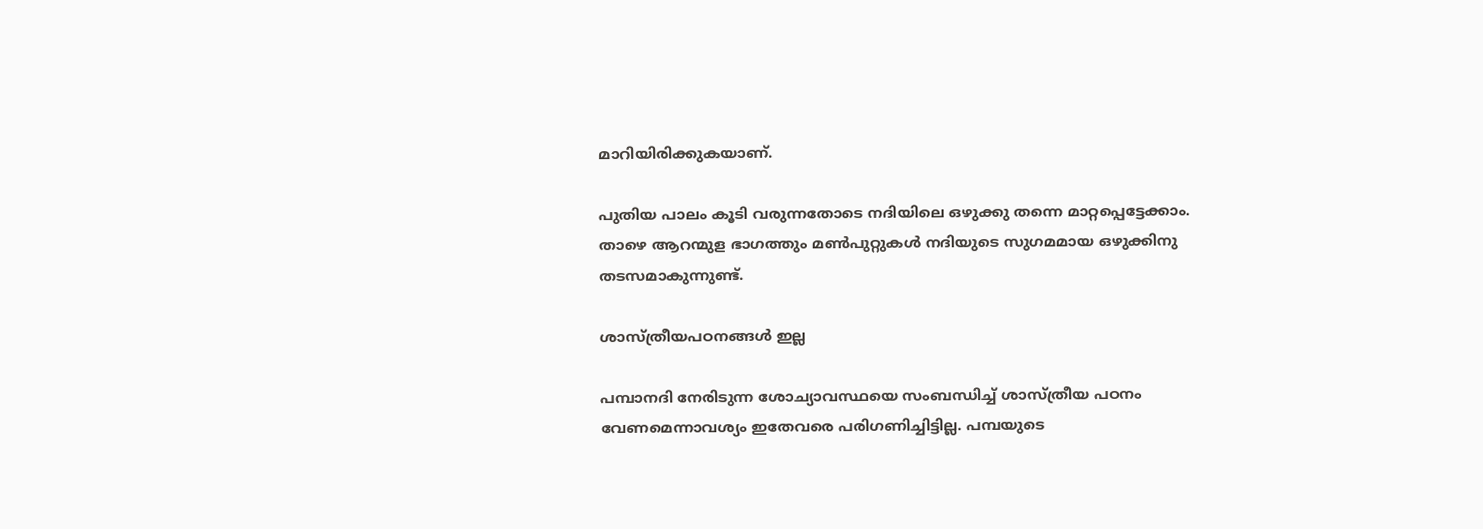മാറിയിരിക്കുകയാണ്.

പുതിയ പാലം കൂടി വരുന്നതോടെ നദിയിലെ ഒഴുക്കു തന്നെ മാറ്റപ്പെട്ടേക്കാം. താഴെ ആറന്മുള ഭാഗത്തും മണ്‍പുറ്റുകള്‍ നദിയുടെ സുഗമമായ ഒഴുക്കിനു തടസമാകുന്നുണ്ട്.

ശാസ്ത്രീയപഠനങ്ങള്‍ ഇല്ല

പമ്പാനദി നേരിടുന്ന ശോച്യാവസ്ഥയെ സംബന്ധിച്ച് ശാസ്ത്രീയ പഠനം വേണമെന്നാവശ്യം ഇതേവരെ പരിഗണിച്ചിട്ടില്ല. പമ്പയുടെ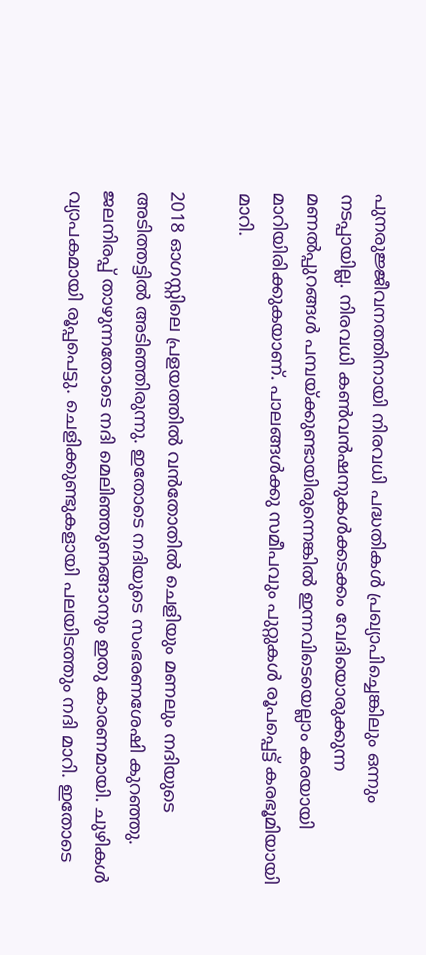പുനരുജ്ജീവനത്തിനായി നിരവധി പദ്ധതികള്‍ പ്രഖ്യാപിച്ചെങ്കിലും ഒന്നും നടപ്പായില്ല. നിരവധി കണ്‍വന്‍ഷനുകള്‍ക്കടക്കം വേദിയൊരുക്കുന്ന മണല്‍പ്പുറങ്ങള്‍ പമ്പയ്ക്കുണ്ടായിരുന്നെങ്കില്‍ ഇന്നവിടെയെല്ലാം കരയായി മാറിയിരിക്കുകയാണ്. പാലങ്ങള്‍ക്കു സമീപവും പുറ്റുകള്‍ രൂപപ്പെട്ട് കരഭൂമിയായി മാറി.

2018 ഓഗസ്റ്റിലെ പ്രളയത്തില്‍ വന്‍തോതില്‍ ചെളിയും മണലും നദിയുടെ അടിത്തട്ടില്‍ അടിഞ്ഞിരുന്നു. ഇതോടെ നദിയുടെ സംഭരണശേഷി കുറഞ്ഞു. ജലനിരപ്പ് താഴുന്നതോടെ നദി മെലിഞ്ഞുണങ്ങാനും ഇതു കാരണമായി. ചുഴികള്‍ വ്യാപകമായി രൂപ്പപെട്ടു. ചെളിക്കുണ്ടുകളായി പലയിടത്തും നദി മാറി. ഇതോടെ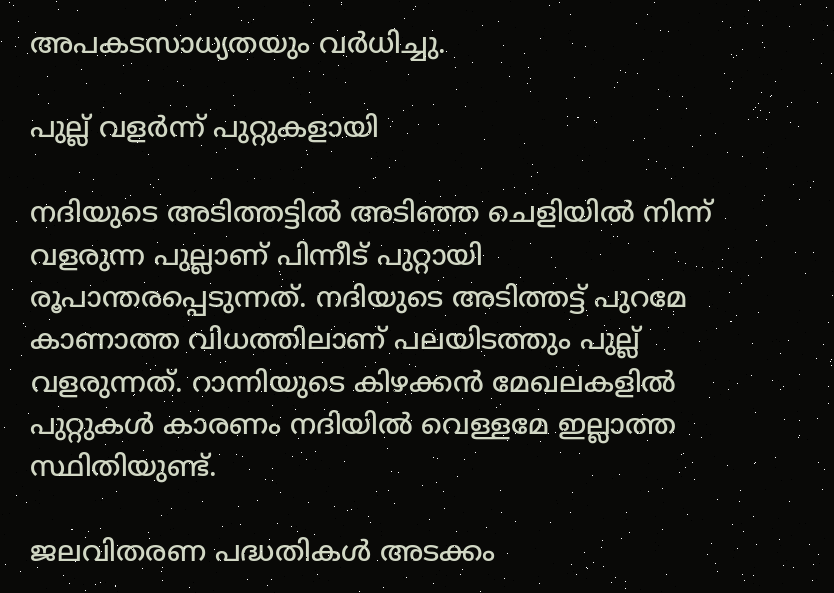അപകടസാധ്യതയും വര്‍ധിച്ചു.

പുല്ല് വളര്‍ന്ന് പുറ്റുകളായി

നദിയുടെ അടിത്തട്ടില്‍ അടിഞ്ഞ ചെളിയില്‍ നിന്ന് വളരുന്ന പുല്ലാണ് പിന്നീട് പുറ്റായി രൂപാന്തരപ്പെടുന്നത്. നദിയുടെ അടിത്തട്ട് പുറമേ കാണാത്ത വിധത്തിലാണ് പലയിടത്തും പുല്ല് വളരുന്നത്. റാന്നിയുടെ കിഴക്കന്‍ മേഖലകളില്‍ പുറ്റുകള്‍ കാരണം നദിയില്‍ വെള്ളമേ ഇല്ലാത്ത സ്ഥിതിയുണ്ട്.

ജലവിതരണ പദ്ധതികള്‍ അടക്കം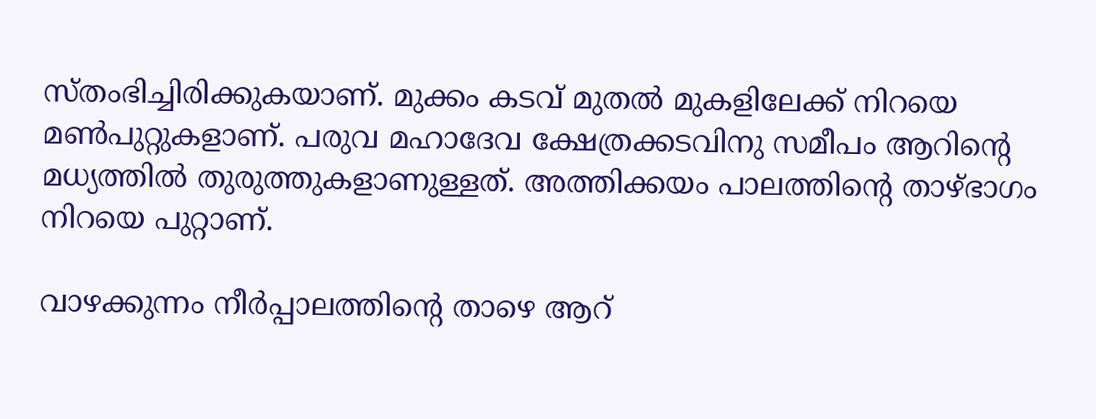സ്തംഭിച്ചിരിക്കുകയാണ്. മുക്കം കടവ് മുതല്‍ മുകളിലേക്ക് നിറയെ മണ്‍പുറ്റുകളാണ്. പരുവ മഹാദേവ ക്ഷേത്രക്കടവിനു സമീപം ആറിന്‍റെ മധ്യത്തില്‍ തുരുത്തുകളാണുള്ളത്. അത്തിക്കയം പാലത്തിന്‍റെ താഴ്ഭാഗം നിറയെ പുറ്റാണ്.

വാഴക്കുന്നം നീര്‍പ്പാലത്തിന്‍റെ താഴെ ആറ്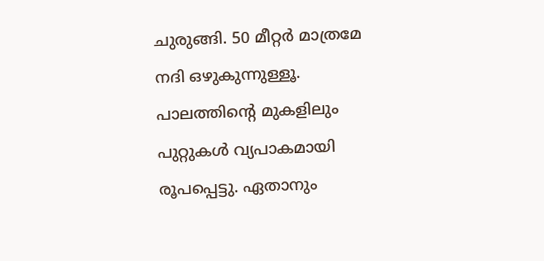ചുരുങ്ങി. 50 മീറ്റര്‍ മാത്രമേ നദി ഒഴുകുന്നുള്ളൂ. പാലത്തിന്‍റെ മുകളിലും പുറ്റുകള്‍ വ്യപാകമായി രൂപപ്പെട്ടു. ഏതാനും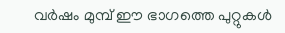വര്‍ഷം മുമ്പ് ഈ ഭാഗത്തെ പുറ്റുകള്‍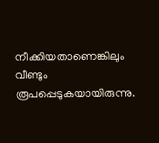നീക്കിയതാണെങ്കിലും വീണ്ടും രൂപപ്പെടുകയായിരുന്നു.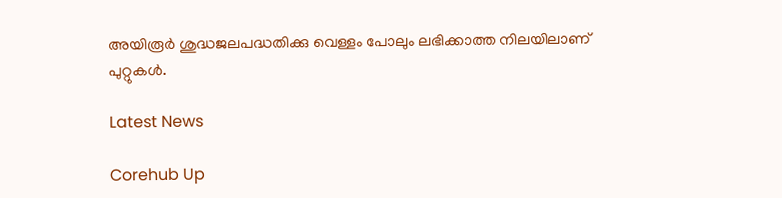അയിരൂര്‍ ശുദ്ധജലപദ്ധതിക്കു വെള്ളം പോലും ലഭിക്കാത്ത നിലയിലാണ് പുറ്റുകൾ.

Latest News

Corehub Up